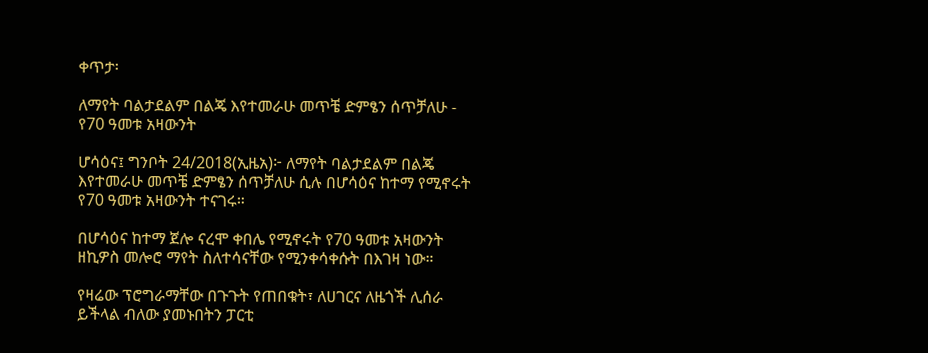ቀጥታ፡

ለማየት ባልታደልም በልጄ እየተመራሁ መጥቼ ድምፄን ሰጥቻለሁ - የ70 ዓመቱ አዛውንት

ሆሳዕና፤ ግንቦት 24/2018(ኢዜአ)፦ ለማየት ባልታደልም በልጄ እየተመራሁ መጥቼ ድምፄን ሰጥቻለሁ ሲሉ በሆሳዕና ከተማ የሚኖሩት የ70 ዓመቱ አዛውንት ተናገሩ።

በሆሳዕና ከተማ ጀሎ ናረሞ ቀበሌ የሚኖሩት የ70 ዓመቱ አዛውንት ዘኪዎስ መሎሮ ማየት ስለተሳናቸው የሚንቀሳቀሱት በእገዛ ነው።

የዛሬው ፕሮግራማቸው በጉጉት የጠበቁት፣ ለሀገርና ለዜጎች ሊሰራ ይችላል ብለው ያመኑበትን ፓርቲ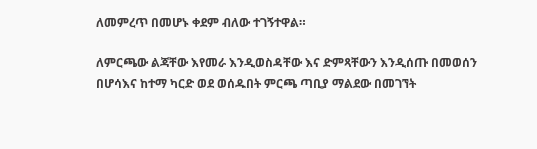ለመምረጥ በመሆኑ ቀደም ብለው ተገኝተዋል።

ለምርጫው ልጃቸው እየመራ እንዲወስዳቸው እና ድምጻቸውን እንዲሰጡ በመወሰን በሆሳእና ከተማ ካርድ ወደ ወሰዱበት ምርጫ ጣቢያ ማልደው በመገኘት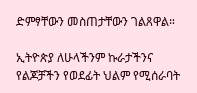ድምፃቸውን መስጠታቸውን ገልጸዋል።

ኢትዮጵያ ለሁላችንም ኩራታችንና የልጆቻችን የወደፊት ህልም የሚሰራባት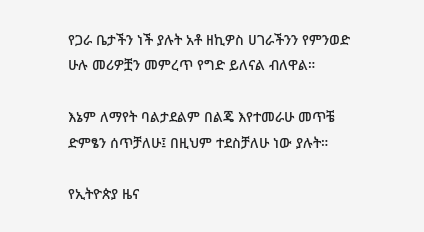የጋራ ቤታችን ነች ያሉት አቶ ዘኪዎስ ሀገራችንን የምንወድ ሁሉ መሪዎቿን መምረጥ የግድ ይለናል ብለዋል።

እኔም ለማየት ባልታደልም በልጄ እየተመራሁ መጥቼ ድምፄን ሰጥቻለሁ፤ በዚህም ተደስቻለሁ ነው ያሉት።

የኢትዮጵያ ዜና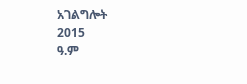አገልግሎት
2015
ዓ.ም